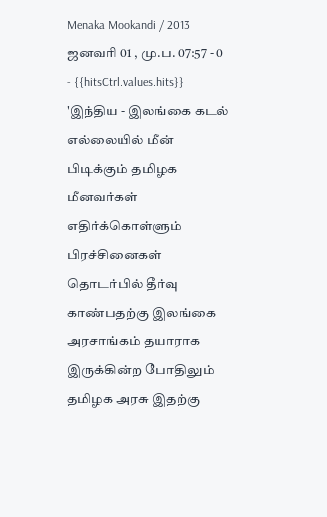Menaka Mookandi / 2013 ஜனவரி 01 , மு.ப. 07:57 - 0 - {{hitsCtrl.values.hits}}
'இந்திய - இலங்கை கடல் எல்லையில் மீன் பிடிக்கும் தமிழக மீனவர்கள் எதிர்க்கொள்ளும் பிரச்சினைகள் தொடர்பில் தீர்வு காண்பதற்கு இலங்கை அரசாங்கம் தயாராக இருக்கின்ற போதிலும் தமிழக அரசு இதற்கு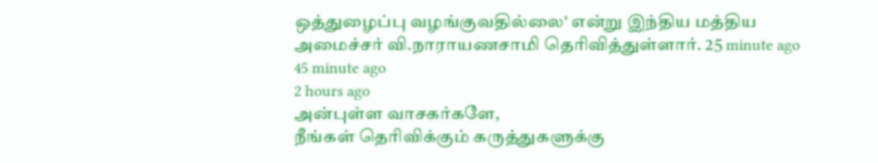ஒத்துழைப்பு வழங்குவதில்லை' என்று இந்திய மத்திய அமைச்சர் வி.நாராயணசாமி தெரிவித்துள்ளார். 25 minute ago
45 minute ago
2 hours ago
அன்புள்ள வாசகர்களே,
நீங்கள் தெரிவிக்கும் கருத்துகளுக்கு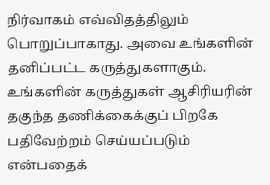நிர்வாகம் எவ்விதத்திலும் பொறுப்பாகாது. அவை உங்களின் தனிப்பட்ட கருத்துகளாகும். உங்களின் கருத்துகள் ஆசிரியரின் தகுந்த தணிக்கைக்குப் பிறகே பதிவேற்றம் செய்யப்படும் என்பதைக்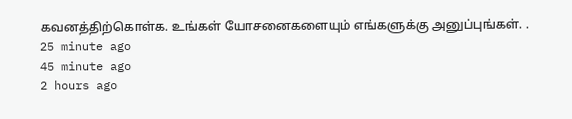கவனத்திற்கொள்க. உங்கள் யோசனைகளையும் எங்களுக்கு அனுப்புங்கள். .
25 minute ago
45 minute ago
2 hours ago